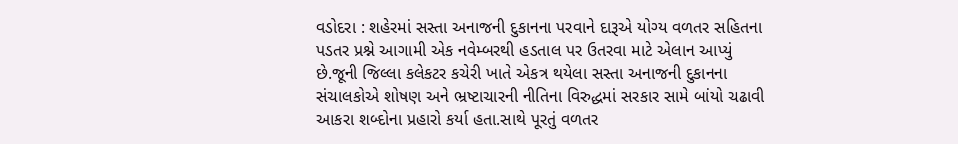વડોદરા : શહેરમાં સસ્તા અનાજની દુકાનના પરવાને દારૂએ યોગ્ય વળતર સહિતના પડતર પ્રશ્ને આગામી એક નવેમ્બરથી હડતાલ પર ઉતરવા માટે એલાન આપ્યું છે.જૂની જિલ્લા કલેકટર કચેરી ખાતે એકત્ર થયેલા સસ્તા અનાજની દુકાનના સંચાલકોએ શોષણ અને ભ્રષ્ટાચારની નીતિના વિરુદ્ધમાં સરકાર સામે બાંયો ચઢાવી આકરા શબ્દોના પ્રહારો કર્યા હતા.સાથે પૂરતું વળતર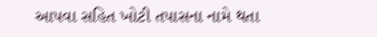આપવા સહિત ખોટી તપાસના નામે થતા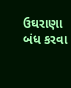ઉઘરાણા બંધ કરવા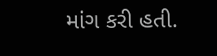માંગ કરી હતી.